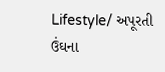Lifestyle/ અપૂરતી ઉંઘના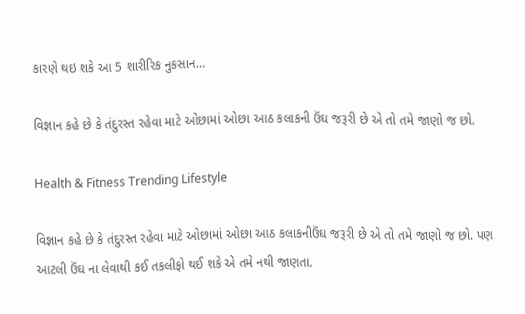કારણે થઇ શકે આ 5 શારીરિક નુકસાન…

વિજ્ઞાન કહે છે કે તંદુરસ્ત રહેવા માટે ઓછામાં ઓછા આઠ કલાકની ઉંઘ જરૂરી છે એ તો તમે જાણો જ છો.

Health & Fitness Trending Lifestyle

વિજ્ઞાન કહે છે કે તંદુરસ્ત રહેવા માટે ઓછામાં ઓછા આઠ કલાકનીઉંઘ જરૂરી છે એ તો તમે જાણો જ છો. પણ આટલી ઉંઘ ના લેવાથી કઈ તકલીફો થઈ શકે એ તમે નથી જાણતા.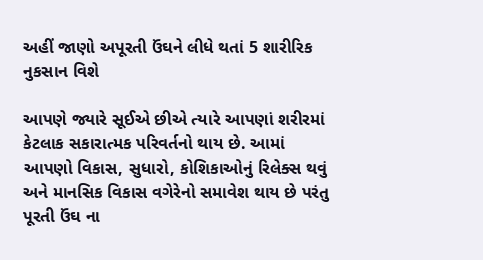અહીં જાણો અપૂરતી ઉંઘને લીધે થતાં 5 શારીરિક નુકસાન વિશે

આપણે જ્યારે સૂઈએ છીએ ત્યારે આપણાં શરીરમાં કેટલાક સકારાત્મક પરિવર્તનો થાય છે. આમાં આપણો વિકાસ, સુધારો, કોશિકાઓનું રિલેક્સ થવું અને માનસિક વિકાસ વગેરેનો સમાવેશ થાય છે પરંતુ પૂરતી ઉંઘ ના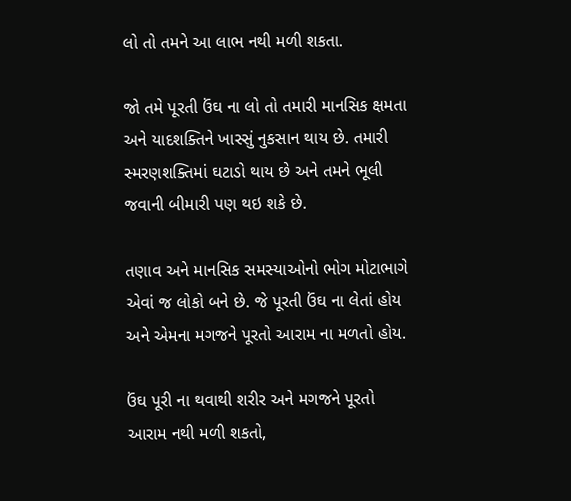લો તો તમને આ લાભ નથી મળી શકતા.

જો તમે પૂરતી ઉંઘ ના લો તો તમારી માનસિક ક્ષમતા અને યાદશક્તિને ખાસ્સું નુકસાન થાય છે. તમારી સ્મરણશક્તિમાં ઘટાડો થાય છે અને તમને ભૂલી જવાની બીમારી પણ થઇ શકે છે.

તણાવ અને માનસિક સમસ્યાઓનો ભોગ મોટાભાગે એવાં જ લોકો બને છે. જે પૂરતી ઉંઘ ના લેતાં હોય અને એમના મગજને પૂરતો આરામ ના મળતો હોય.

ઉંઘ પૂરી ના થવાથી શરીર અને મગજને પૂરતો આરામ નથી મળી શકતો,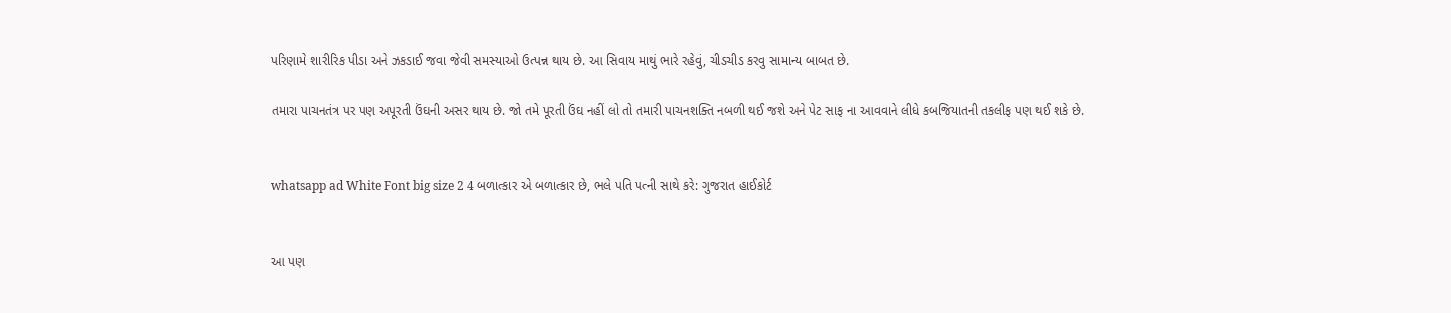પરિણામે શારીરિક પીડા અને ઝકડાઈ જવા જેવી સમસ્યાઓ ઉત્પન્ન થાય છે. આ સિવાય માથું ભારે રહેવું, ચીડચીડ કરવુ સામાન્ય બાબત છે.

તમારા પાચનતંત્ર પર પણ અપૂરતી ઉંઘની અસર થાય છે. જો તમે પૂરતી ઉંઘ નહીં લો તો તમારી પાચનશક્તિ નબળી થઈ જશે અને પેટ સાફ ના આવવાને લીધે કબજિયાતની તકલીફ પણ થઈ શકે છે.


whatsapp ad White Font big size 2 4 બળાત્કાર એ બળાત્કાર છે, ભલે પતિ પત્ની સાથે કરે: ગુજરાત હાઈકોર્ટ


આ પણ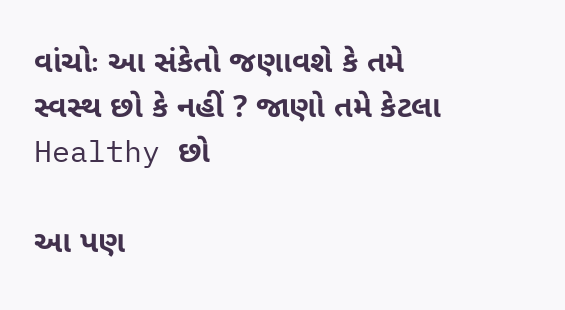વાંચોઃ આ સંકેતો જણાવશે કે તમે સ્વસ્થ છો કે નહીં ? જાણો તમે કેટલા Healthy છો

આ પણ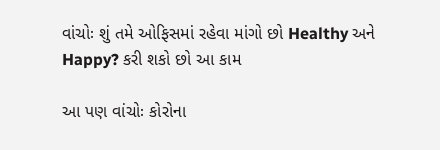વાંચોઃ શું તમે ઓફિસમાં રહેવા માંગો છો Healthy અને Happy? કરી શકો છો આ કામ

આ પણ વાંચોઃ કોરોના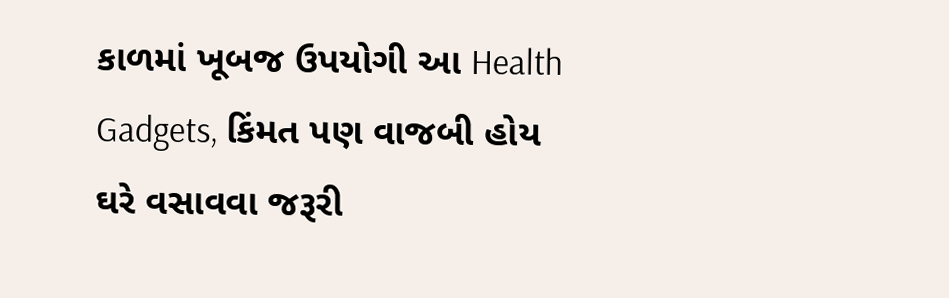કાળમાં ખૂબજ ઉપયોગી આ Health Gadgets, કિંમત પણ વાજબી હોય ઘરે વસાવવા જરૂરી